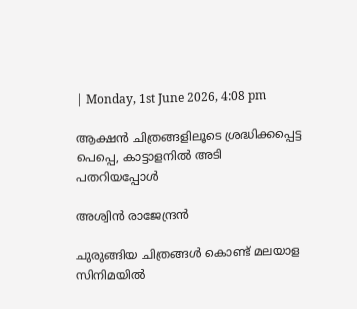| Monday, 1st June 2026, 4:08 pm

ആക്ഷന്‍ ചിത്രങ്ങളിലൂടെ ശ്രദ്ധിക്കപ്പെട്ട പെപ്പെ, കാട്ടാളനില്‍ അടി പതറിയപ്പോള്‍

അശ്വിന്‍ രാജേന്ദ്രന്‍

ചുരുങ്ങിയ ചിത്രങ്ങള്‍ കൊണ്ട് മലയാള സിനിമയില്‍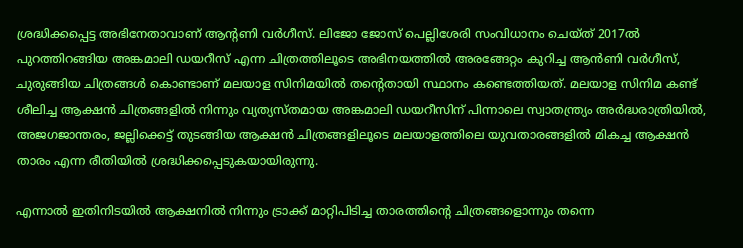ശ്രദ്ധിക്കപ്പെട്ട അഭിനേതാവാണ് ആന്റണി വര്‍ഗീസ്. ലിജോ ജോസ് പെല്ലിശേരി സംവിധാനം ചെയ്ത് 2017ല്‍ പുറത്തിറങ്ങിയ അങ്കമാലി ഡയറീസ് എന്ന ചിത്രത്തിലൂടെ അഭിനയത്തില്‍ അരങ്ങേറ്റം കുറിച്ച ആന്‍ണി വര്‍ഗീസ്, ചുരുങ്ങിയ ചിത്രങ്ങള്‍ കൊണ്ടാണ് മലയാള സിനിമയില്‍ തന്റെതായി സ്ഥാനം കണ്ടെത്തിയത്. മലയാള സിനിമ കണ്ട് ശീലിച്ച ആക്ഷന്‍ ചിത്രങ്ങളില്‍ നിന്നും വ്യത്യസ്തമായ അങ്കമാലി ഡയറീസിന് പിന്നാലെ സ്വാതന്ത്ര്യം അര്‍ദ്ധരാത്രിയില്‍, അജഗജാന്തരം, ജല്ലിക്കെട്ട് തുടങ്ങിയ ആക്ഷന്‍ ചിത്രങ്ങളിലൂടെ മലയാളത്തിലെ യുവതാരങ്ങളില്‍ മികച്ച ആക്ഷന്‍ താരം എന്ന രീതിയില്‍ ശ്രദ്ധിക്കപ്പെടുകയായിരുന്നു.

എന്നാല്‍ ഇതിനിടയില്‍ ആക്ഷനില്‍ നിന്നും ട്രാക്ക് മാറ്റിപിടിച്ച താരത്തിന്റെ ചിത്രങ്ങളൊന്നും തന്നെ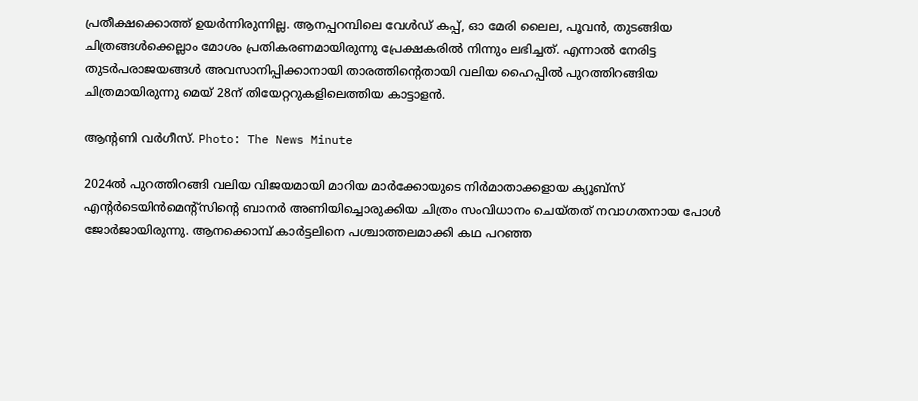പ്രതീക്ഷക്കൊത്ത് ഉയര്‍ന്നിരുന്നില്ല. ആനപ്പറമ്പിലെ വേള്‍ഡ് കപ്പ്, ഓ മേരി ലൈല, പൂവന്‍, തുടങ്ങിയ ചിത്രങ്ങള്‍ക്കെല്ലാം മോശം പ്രതികരണമായിരുന്നു പ്രേക്ഷകരില്‍ നിന്നും ലഭിച്ചത്. എന്നാല്‍ നേരിട്ട തുടര്‍പരാജയങ്ങള്‍ അവസാനിപ്പിക്കാനായി താരത്തിന്റെതായി വലിയ ഹൈപ്പില്‍ പുറത്തിറങ്ങിയ ചിത്രമായിരുന്നു മെയ് 28ന് തിയേറ്ററുകളിലെത്തിയ കാട്ടാളന്‍.

ആന്റണി വര്‍ഗീസ്. Photo: The News Minute

2024ല്‍ പുറത്തിറങ്ങി വലിയ വിജയമായി മാറിയ മാര്‍ക്കോയുടെ നിര്‍മാതാക്കളായ ക്യൂബ്‌സ് എന്റര്‍ടെയിന്‍മെന്റ്‌സിന്റെ ബാനര്‍ അണിയിച്ചൊരുക്കിയ ചിത്രം സംവിധാനം ചെയ്തത് നവാഗതനായ പോള്‍ ജോര്‍ജായിരുന്നു. ആനക്കൊമ്പ് കാര്‍ട്ടലിനെ പശ്ചാത്തലമാക്കി കഥ പറഞ്ഞ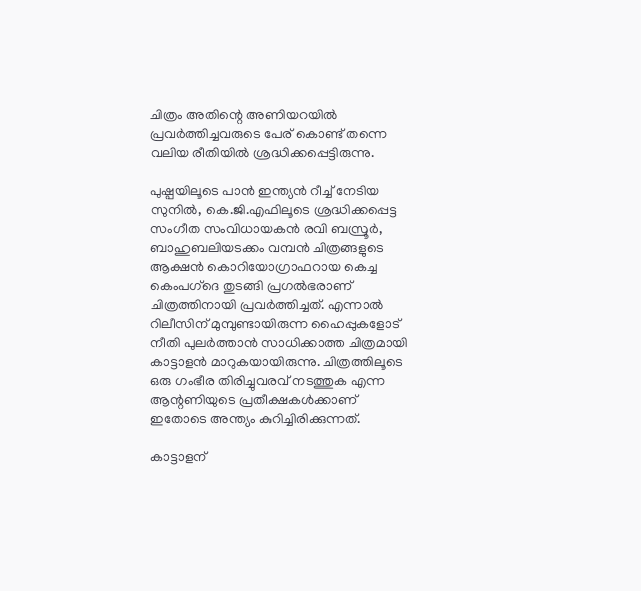ചിത്രം അതിന്റെ അണിയറയില്‍ പ്രവര്‍ത്തിച്ചവരുടെ പേര് കൊണ്ട് തന്നെ വലിയ രീതിയില്‍ ശ്രദ്ധിക്കപ്പെട്ടിരുന്നു.

പുഷ്പയിലൂടെ പാന്‍ ഇന്ത്യന്‍ റീച്ച് നേടിയ സുനില്‍, കെ.ജി.എഫിലൂടെ ശ്രദ്ധിക്കപ്പെട്ട സംഗീത സംവിധായകന്‍ രവി ബസ്രൂര്‍, ബാഹുബലിയടക്കം വമ്പന്‍ ചിത്രങ്ങളുടെ ആക്ഷന്‍ കൊറിയോഗ്രാഫറായ കെച്ച കെംപഗ്‌ദെ തുടങ്ങി പ്രഗല്‍ഭരാണ് ചിത്രത്തിനായി പ്രവര്‍ത്തിച്ചത്. എന്നാല്‍ റിലീസിന് മുമ്പുണ്ടായിരുന്ന ഹൈപ്പുകളോട് നീതി പുലര്‍ത്താന്‍ സാധിക്കാത്ത ചിത്രമായി കാട്ടാളന്‍ മാറുകയായിരുന്നു. ചിത്രത്തിലൂടെ ഒരു ഗംഭീര തിരിച്ചുവരവ് നടത്തുക എന്ന ആന്റണിയുടെ പ്രതീക്ഷകള്‍ക്കാണ് ഇതോടെ അന്ത്യം കുറിച്ചിരിക്കുന്നത്.

കാട്ടാളന്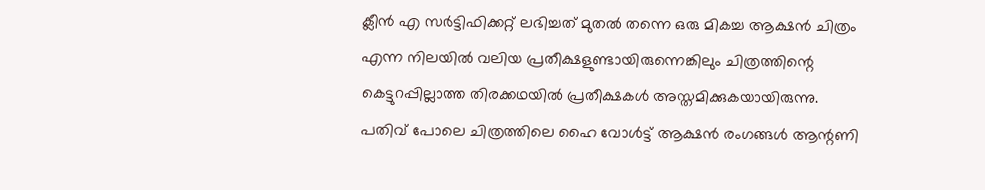ക്ലീന്‍ എ സര്‍ട്ടിഫിക്കറ്റ് ലഭിച്ചത് മുതല്‍ തന്നെ ഒരു മികച്ച ആക്ഷന്‍ ചിത്രം എന്ന നിലയില്‍ വലിയ പ്രതീക്ഷളുണ്ടായിരുന്നെങ്കിലും ചിത്രത്തിന്റെ കെട്ടുറപ്പില്ലാത്ത തിരക്കഥയില്‍ പ്രതീക്ഷകള്‍ അസ്തമിക്കുകയായിരുന്നു. പതിവ് പോലെ ചിത്രത്തിലെ ഹൈ വോള്‍ട്ട് ആക്ഷന്‍ രംഗങ്ങള്‍ ആന്റണി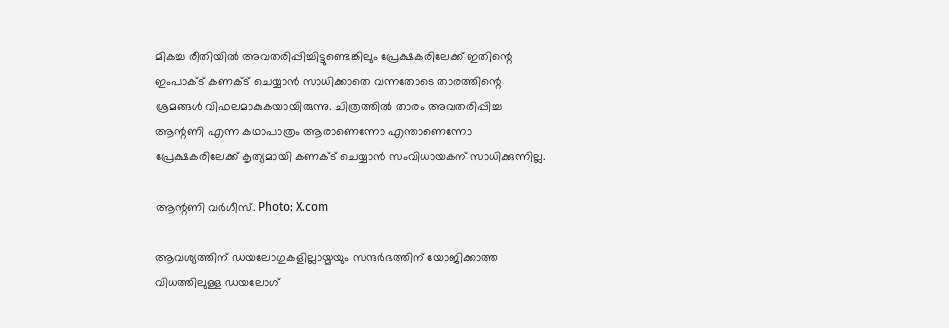മികച്ച രീതിയില്‍ അവതരിപ്പിച്ചിട്ടുണ്ടെങ്കിലും പ്രേക്ഷകരിലേക്ക് ഇതിന്റെ ഇംപാക്ട് കണക്ട് ചെയ്യാന്‍ സാധിക്കാതെ വന്നതോടെ താരത്തിന്റെ ശ്രമങ്ങള്‍ വിഫലമാകുകയായിരുന്നു. ചിത്രത്തില്‍ താരം അവതരിപ്പിച്ച ആന്റണി എന്ന കഥാപാത്രം ആരാണെന്നോ എന്താണെന്നോ പ്രേക്ഷകരിലേക്ക് കൃത്യമായി കണക്ട് ചെയ്യാന്‍ സംവിധായകന് സാധിക്കുന്നില്ല.

ആന്റണി വര്‍ഗീസ്. Photo: X.com

ആവശ്യത്തിന് ഡയലോഗുകളില്ലായ്മയും സന്ദര്‍ഭത്തിന് യോജിക്കാത്ത വിധത്തിലുള്ള ഡയലോഗ്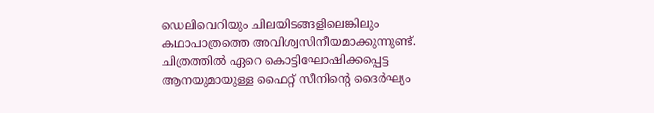ഡെലിവെറിയും ചിലയിടങ്ങളിലെങ്കിലും കഥാപാത്രത്തെ അവിശ്വസിനീയമാക്കുന്നുണ്ട്. ചിത്രത്തില്‍ ഏറെ കൊട്ടിഘോഷിക്കപ്പെട്ട ആനയുമായുള്ള ഫൈറ്റ് സീനിന്റെ ദൈര്‍ഘ്യം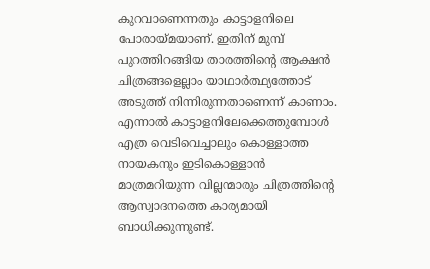കുറവാണെന്നതും കാട്ടാളനിലെ പോരായ്മയാണ്. ഇതിന് മുമ്പ് പുറത്തിറങ്ങിയ താരത്തിന്റെ ആക്ഷന്‍ ചിത്രങ്ങളെല്ലാം യാഥാര്‍ത്ഥ്യത്തോട് അടുത്ത് നിന്നിരുന്നതാണെന്ന് കാണാം. എന്നാല്‍ കാട്ടാളനിലേക്കെത്തുമ്പോള്‍ എത്ര വെടിവെച്ചാലും കൊള്ളാത്ത നായകനും ഇടികൊള്ളാന്‍ മാത്രമറിയുന്ന വില്ലന്മാരും ചിത്രത്തിന്റെ ആസ്വാദനത്തെ കാര്യമായി ബാധിക്കുന്നുണ്ട്.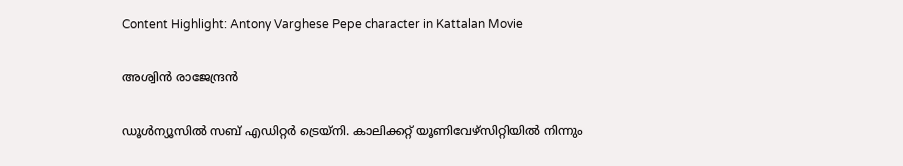Content Highlight: Antony Varghese Pepe character in Kattalan Movie

അശ്വിന്‍ രാജേന്ദ്രന്‍

ഡൂള്‍ന്യൂസില്‍ സബ് എഡിറ്റര്‍ ട്രെയ്‌നി. കാലിക്കറ്റ് യൂണിവേഴ്സിറ്റിയില്‍ നിന്നും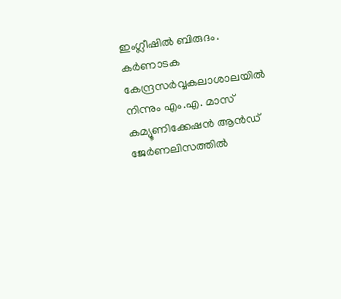ഇംഗ്ലീഷില്‍ ബിരുദം. കര്‍ണാടക കേന്ദ്രസര്‍വ്വകലാശാലയില്‍ നിന്നും എം.എ. മാസ് കമ്യൂണിക്കേഷന്‍ ആന്‍ഡ് ജേര്‍ണലിസത്തില്‍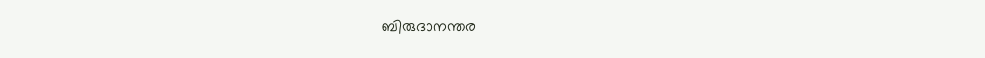ബിരുദാനന്തര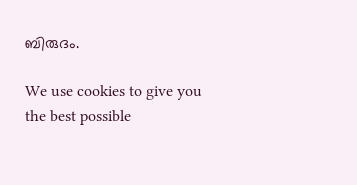ബിരുദം.

We use cookies to give you the best possible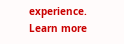experience. Learn more